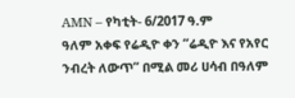AMN – የካቲት- 6/2017 ዓ.ም
ዓለም አቀፍ የሬዲዮ ቀን “ሬዲዮ እና የአየር ንብረት ለውጥ” በሚል መሪ ሀሳብ በዓለም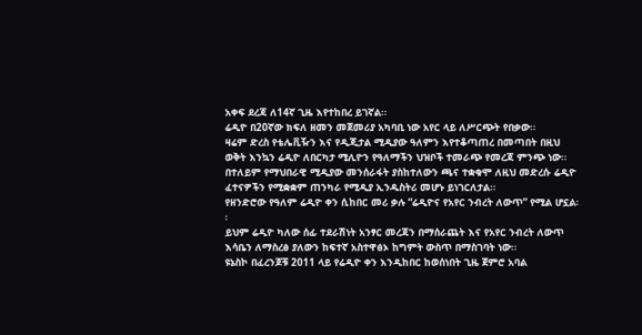አቀፍ ደረጃ ለ14ኛ ጊዜ እየተከበረ ይገኛል፡፡
ሬዲዮ በ20ኛው ክፍለ ዘመን መጀመሪያ አካባቢ ነው አየር ላይ ለሥርጭት የበቃው፡፡
ዛሬም ድረስ የቴሌቪዥን እና የዲጂታል ሚዲያው ዓለምን እየተቆጣጠረ በመጣበት በዚህ ወቅት እንኳን ሬዲዮ ለበርካታ ሚሊዮን የዓለማችን ህዝቦች ተመራጭ የመረጃ ምንጭ ነው፡፡
በተለይም የማህበራዊ ሚዲያው መንሰራፋት ያስከተለውን ጫና ተቋቁሞ ለዚህ መድረሱ ሬዲዮ ፈተናዎችን የሚቋቋም ጠንካራ የሚዲያ ኢንዱስትሪ መሆኑ ይነገርለታል፡፡
የዘንድሮው የዓለም ሬዲዮ ቀን ሲከበር መሪ ቃሉ “ሬዲዮና የአየር ንብረት ለውጥ” የሚል ሆኗል፡፡
ይህም ሬዲዮ ካለው ሰፊ ተደራሽነት አንፃር መረጃን በማሰራጨት እና የአየር ንብረት ለውጥ እሳቤን ለማስረፅ ያለውን ከፍተኛ አስተዋፅኦ ከግምት ውስጥ በማስገባት ነው፡፡
ዩኔስኮ በፈረንጆቹ 2011 ላይ የሬዲዮ ቀን እንዲከበር ከወሰነበት ጊዜ ጀምሮ አባል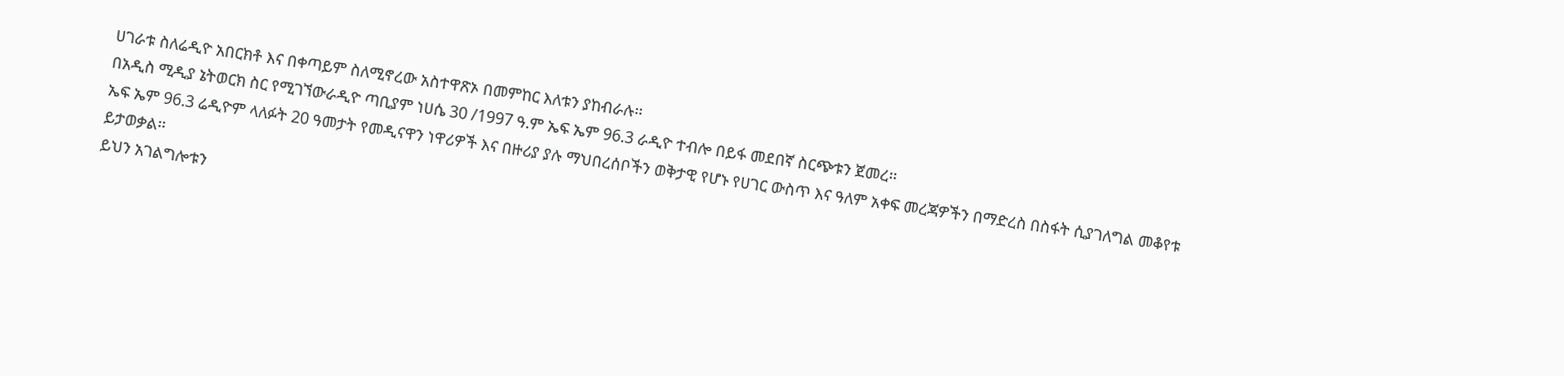ሀገራቱ ስለሬዲዮ አበርክቶ እና በቀጣይም ስለሚኖረው አስተዋጽኦ በመምከር እለቱን ያከብራሉ፡፡
በአዲስ ሚዲያ ኔትወርክ ስር የሚገኘውራዲዮ ጣቢያም ነሀሴ 30 /1997 ዓ.ም ኤፍ ኤም 96.3 ራዲዮ ተብሎ በይፋ መደበኛ ስርጭቱን ጀመረ፡፡
ኤፍ ኤም 96.3 ሬዲዮም ላለፉት 20 ዓመታት የመዲናዋን ነዋሪዎች እና በዙሪያ ያሉ ማህበረሰቦችን ወቅታዊ የሆኑ የሀገር ውስጥ እና ዓለም አቀፍ መረጃዎችን በማድረስ በስፋት ሲያገለግል መቆየቱ ይታወቃል፡፡
ይህን አገልግሎቱን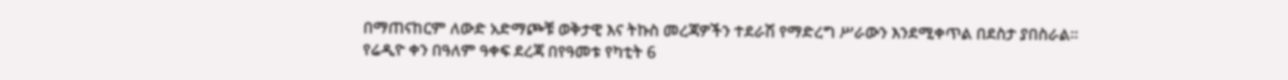በማጠናከርም ለውድ አድማጮቹ ወቅታዊ እና ትኩስ መረጃዎችን ተደራሽ የማድረግ ሥራውን እንደሚቀጥል በደስታ ያበስራል፡፡
የሬዲዮ ቀን በዓለም ዓቀፍ ደረጃ በየዓመቱ የካቲት 6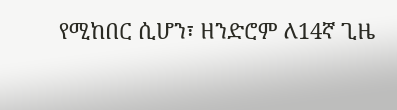የሚከበር ሲሆን፣ ዘንድሮም ለ14ኛ ጊዜ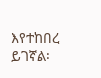እየተከበረ ይገኛል፡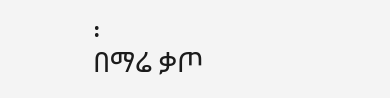፡
በማሬ ቃጦ